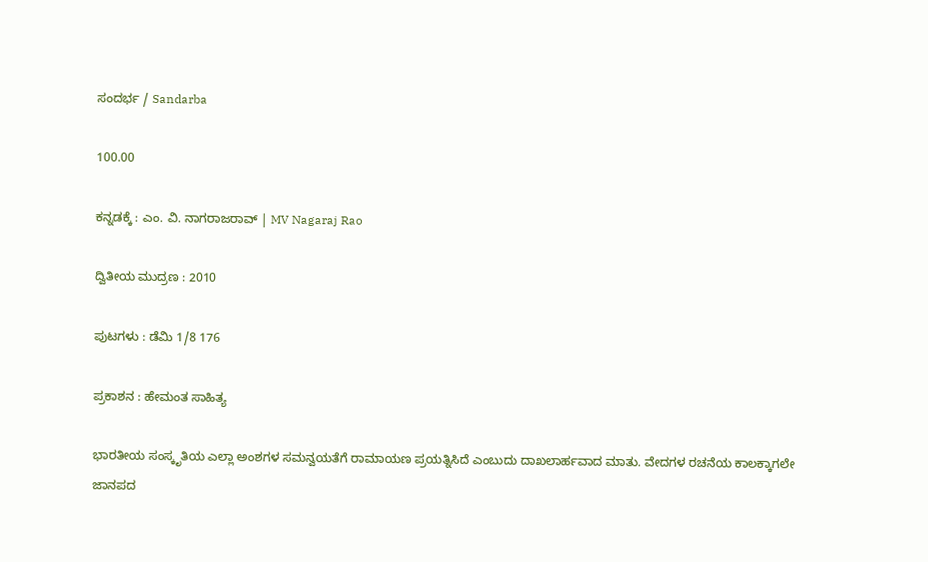ಸಂದರ್ಭ / Sandarba

100.00

ಕನ್ನಡಕ್ಕೆ : ಎಂ. ವಿ. ನಾಗರಾಜರಾವ್ | MV Nagaraj Rao

ದ್ವಿತೀಯ ಮುದ್ರಣ : 2010

ಪುಟಗಳು : ಡೆಮಿ 1/8 176

ಪ್ರಕಾಶನ : ಹೇಮಂತ ಸಾಹಿತ್ಯ

ಭಾರತೀಯ ಸಂಸ್ಕೃತಿಯ ಎಲ್ಲಾ ಅಂಶಗಳ ಸಮನ್ವಯತೆಗೆ ರಾಮಾಯಣ ಪ್ರಯತ್ನಿಸಿದೆ ಎಂಬುದು ದಾಖಲಾರ್ಹವಾದ ಮಾತು. ವೇದಗಳ ರಚನೆಯ ಕಾಲಕ್ಕಾಗಲೇ ಜಾನಪದ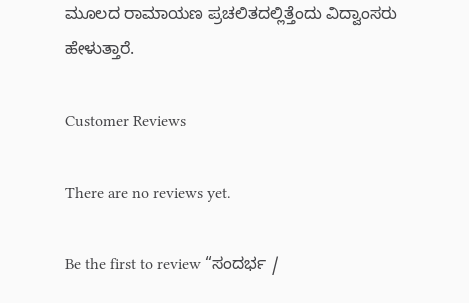ಮೂಲದ ರಾಮಾಯಣ ಪ್ರಚಲಿತದಲ್ಲಿತ್ತೆಂದು ವಿದ್ವಾಂಸರು ಹೇಳುತ್ತಾರೆ.

Customer Reviews

There are no reviews yet.

Be the first to review “ಸಂದರ್ಭ /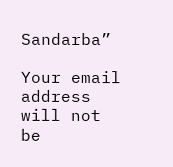Sandarba”

Your email address will not be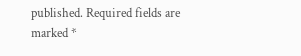published. Required fields are marked *